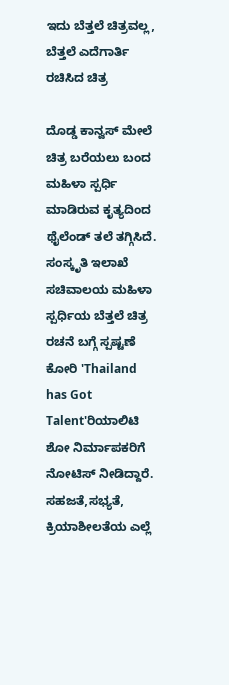ಇದು ಬೆತ್ತಲೆ ಚಿತ್ರವಲ್ಲ, ಬೆತ್ತಲೆ ಎದೆಗಾರ್ತಿ ರಚಿಸಿದ ಚಿತ್ರ

ದೊಡ್ಡ ಕಾನ್ವಸ್ ಮೇಲೆ ಚಿತ್ರ ಬರೆಯಲು ಬಂದ ಮಹಿಳಾ ಸ್ಪರ್ಧಿ ಮಾಡಿರುವ ಕೃತ್ಯದಿಂದ ಥೈಲೆಂಡ್ ತಲೆ ತಗ್ಗಿಸಿದೆ. ಸಂಸ್ಕೃತಿ ಇಲಾಖೆ ಸಚಿವಾಲಯ ಮಹಿಳಾ ಸ್ಪರ್ಧಿಯ ಬೆತ್ತಲೆ ಚಿತ್ರ ರಚನೆ ಬಗ್ಗೆ ಸ್ಪಷ್ಟಣೆ ಕೋರಿ 'Thailand has Got Talent'ರಿಯಾಲಿಟಿ ಶೋ ನಿರ್ಮಾಪಕರಿಗೆ ನೋಟಿಸ್ ನೀಡಿದ್ದಾರೆ.
ಸಹಜತೆ,ಸಭ್ಯತೆ, ಕ್ರಿಯಾಶೀಲತೆಯ ಎಲ್ಲೆ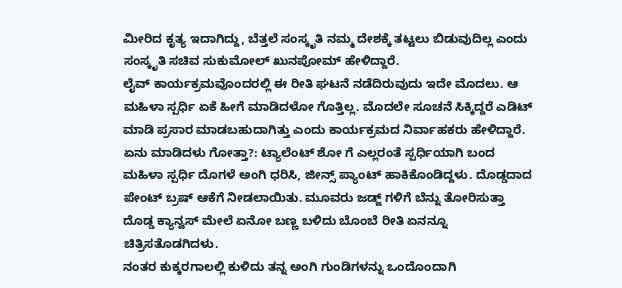ಮೀರಿದ ಕೃತ್ಯ ಇದಾಗಿದ್ದು, ಬೆತ್ತಲೆ ಸಂಸ್ಕೃತಿ ನಮ್ಮ ದೇಶಕ್ಕೆ ತಟ್ಟಲು ಬಿಡುವುದಿಲ್ಲ ಎಂದು ಸಂಸ್ಕೃತಿ ಸಚಿವ ಸುಕುಮೋಲ್ ಖುನಪೋಮ್ ಹೇಳಿದ್ದಾರೆ.
ಲೈವ್ ಕಾರ್ಯಕ್ರಮವೊಂದರಲ್ಲಿ ಈ ರೀತಿ ಘಟನೆ ನಡೆದಿರುವುದು ಇದೇ ಮೊದಲು. ಆ ಮಹಿಳಾ ಸ್ಪರ್ಧಿ ಏಕೆ ಹೀಗೆ ಮಾಡಿದಳೋ ಗೊತ್ತಿಲ್ಲ. ಮೊದಲೇ ಸೂಚನೆ ಸಿಕ್ಕಿದ್ದರೆ ಎಡಿಟ್ ಮಾಡಿ ಪ್ರಸಾರ ಮಾಡಬಹುದಾಗಿತ್ತು ಎಂದು ಕಾರ್ಯಕ್ರಮದ ನಿರ್ವಾಹಕರು ಹೇಳಿದ್ದಾರೆ.
ಏನು ಮಾಡಿದಳು ಗೋತ್ತಾ?: ಟ್ಯಾಲೆಂಟ್ ಶೋ ಗೆ ಎಲ್ಲರಂತೆ ಸ್ಪರ್ಧಿಯಾಗಿ ಬಂದ ಮಹಿಳಾ ಸ್ಪರ್ಧಿ ದೊಗಳೆ ಅಂಗಿ ಧರಿಸಿ, ಜೀನ್ಸ್ ಪ್ಯಾಂಟ್ ಹಾಕಿಕೊಂಡಿದ್ದಳು. ದೊಡ್ಡದಾದ ಪೇಂಟ್ ಬ್ರಷ್ ಆಕೆಗೆ ನೀಡಲಾಯಿತು. ಮೂವರು ಜಡ್ಜ್ ಗಳಿಗೆ ಬೆನ್ನು ತೋರಿಸುತ್ತಾ ದೊಡ್ಡ ಕ್ಯಾನ್ವಸ್ ಮೇಲೆ ಏನೋ ಬಣ್ಣ ಬಳಿದು ಬೊಂಬೆ ರೀತಿ ಏನನ್ನೂ ಚಿತ್ರಿಸತೊಡಗಿದಳು.
ನಂತರ ಕುಕ್ಕರಗಾಲಲ್ಲಿ ಕುಳಿದು ತನ್ನ ಅಂಗಿ ಗುಂಡಿಗಳನ್ನು ಒಂದೊಂದಾಗಿ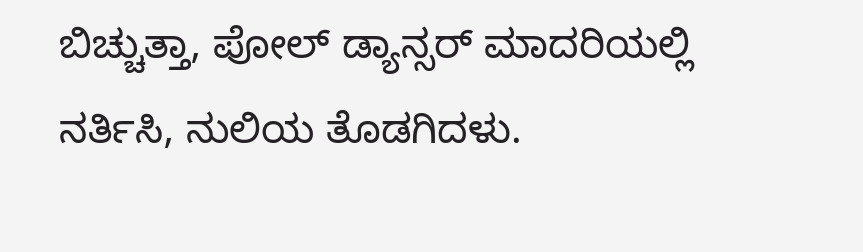ಬಿಚ್ಚುತ್ತಾ, ಪೋಲ್ ಡ್ಯಾನ್ಸರ್ ಮಾದರಿಯಲ್ಲಿ ನರ್ತಿಸಿ, ನುಲಿಯ ತೊಡಗಿದಳು.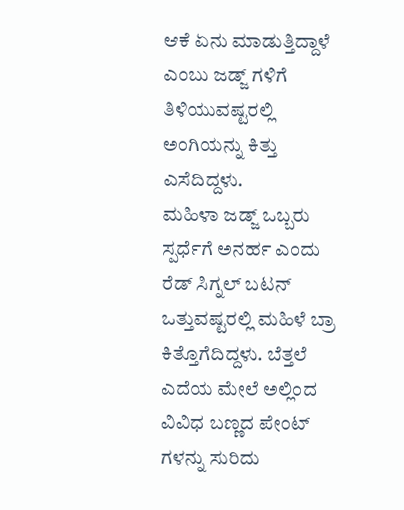ಆಕೆ ಏನು ಮಾಡುತ್ತಿದ್ದಾಳೆ ಎಂಬು ಜಡ್ಜ್ ಗಳಿಗೆ ತಿಳಿಯುವಷ್ಟರಲ್ಲಿ ಅಂಗಿಯನ್ನು ಕಿತ್ತು ಎಸೆದಿದ್ದಳು.
ಮಹಿಳಾ ಜಡ್ಜ್ ಒಬ್ಬರು ಸ್ಪರ್ಧೆಗೆ ಅನರ್ಹ ಎಂದು ರೆಡ್ ಸಿಗ್ನಲ್ ಬಟನ್ ಒತ್ತುವಷ್ಟರಲ್ಲಿ ಮಹಿಳೆ ಬ್ರಾ ಕಿತ್ತೊಗೆದಿದ್ದಳು. ಬೆತ್ತಲೆ ಎದೆಯ ಮೇಲೆ ಅಲ್ಲಿಂದ ವಿವಿಧ ಬಣ್ಣದ ಪೇಂಟ್ ಗಳನ್ನು ಸುರಿದು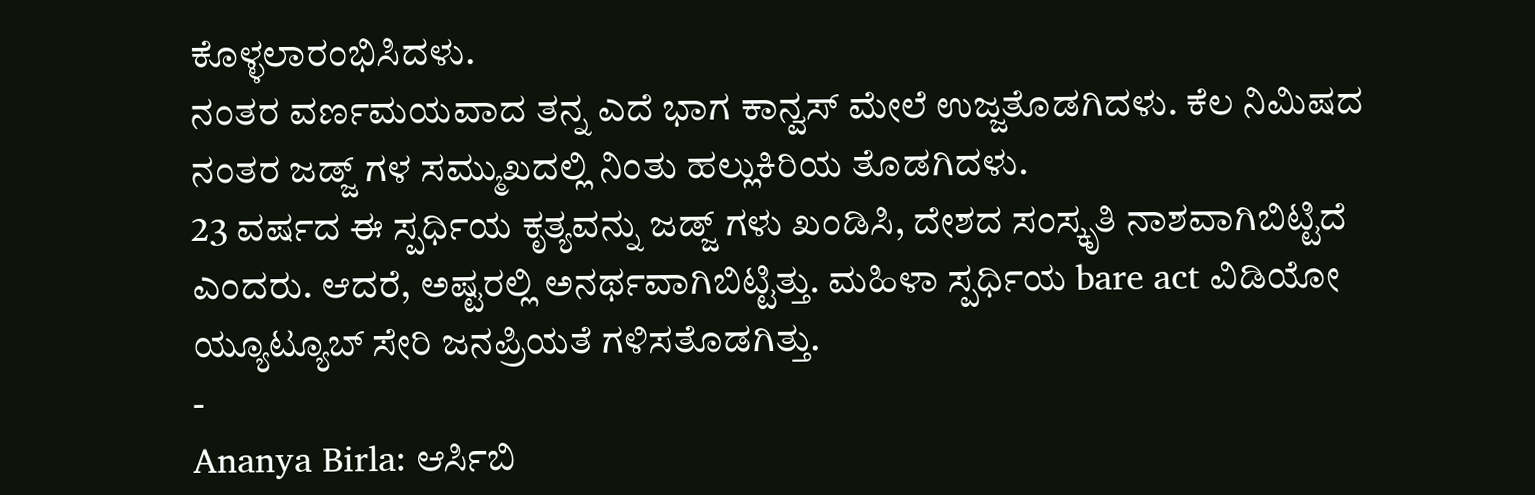ಕೊಳ್ಳಲಾರಂಭಿಸಿದಳು.
ನಂತರ ವರ್ಣಮಯವಾದ ತನ್ನ ಎದೆ ಭಾಗ ಕಾನ್ವಸ್ ಮೇಲೆ ಉಜ್ಜತೊಡಗಿದಳು. ಕೆಲ ನಿಮಿಷದ ನಂತರ ಜಡ್ಜ್ ಗಳ ಸಮ್ಮುಖದಲ್ಲಿ ನಿಂತು ಹಲ್ಲುಕಿರಿಯ ತೊಡಗಿದಳು.
23 ವರ್ಷದ ಈ ಸ್ಪರ್ಧಿಯ ಕೃತ್ಯವನ್ನು ಜಡ್ಜ್ ಗಳು ಖಂಡಿಸಿ, ದೇಶದ ಸಂಸ್ಕೃತಿ ನಾಶವಾಗಿಬಿಟ್ಟಿದೆ ಎಂದರು. ಆದರೆ, ಅಷ್ಟರಲ್ಲಿ ಅನರ್ಥವಾಗಿಬಿಟ್ಟಿತ್ತು. ಮಹಿಳಾ ಸ್ಪರ್ಧಿಯ bare act ವಿಡಿಯೋ ಯ್ಯೂಟ್ಯೂಬ್ ಸೇರಿ ಜನಪ್ರಿಯತೆ ಗಳಿಸತೊಡಗಿತ್ತು.
-
Ananya Birla: ಆರ್ಸಿಬಿ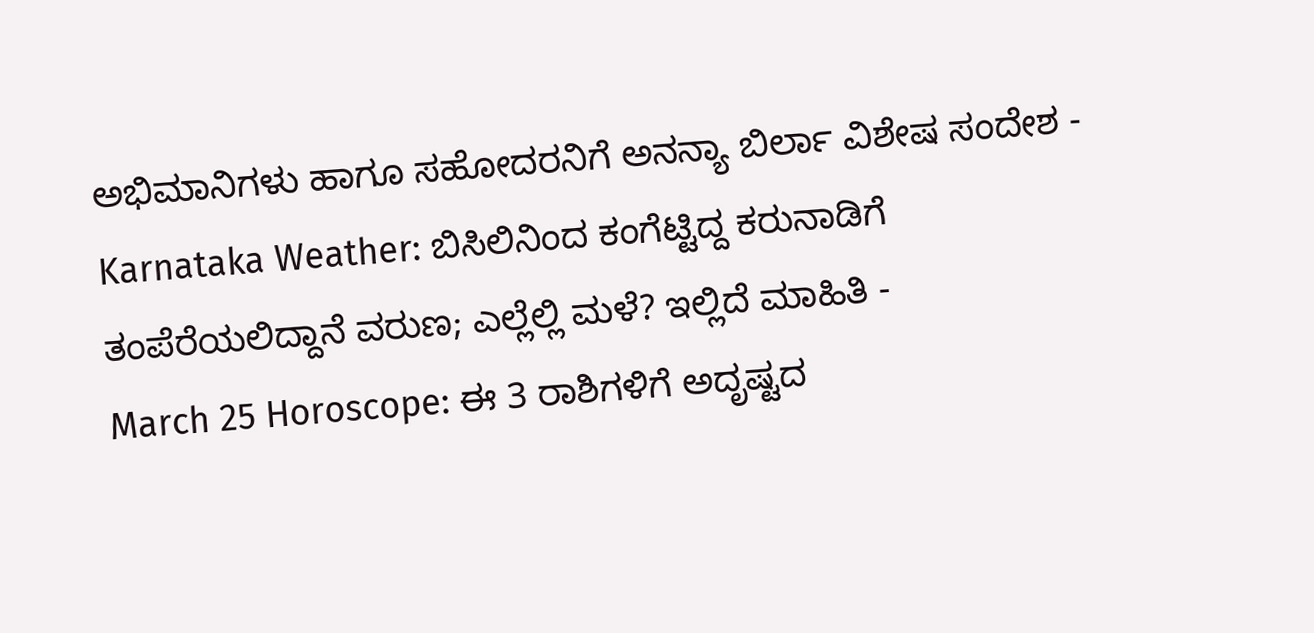ಅಭಿಮಾನಿಗಳು ಹಾಗೂ ಸಹೋದರನಿಗೆ ಅನನ್ಯಾ ಬಿರ್ಲಾ ವಿಶೇಷ ಸಂದೇಶ -
Karnataka Weather: ಬಿಸಿಲಿನಿಂದ ಕಂಗೆಟ್ಟಿದ್ದ ಕರುನಾಡಿಗೆ ತಂಪೆರೆಯಲಿದ್ದಾನೆ ವರುಣ; ಎಲ್ಲೆಲ್ಲಿ ಮಳೆ? ಇಲ್ಲಿದೆ ಮಾಹಿತಿ -
March 25 Horoscope: ಈ 3 ರಾಶಿಗಳಿಗೆ ಅದೃಷ್ಟದ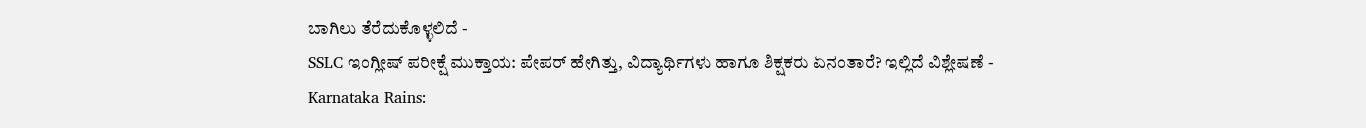ಬಾಗಿಲು ತೆರೆದುಕೊಳ್ಳಲಿದೆ -
SSLC ಇಂಗ್ಲೀಷ್ ಪರೀಕ್ಷೆ ಮುಕ್ತಾಯ: ಪೇಪರ್ ಹೇಗಿತ್ತು, ವಿದ್ಯಾರ್ಥಿಗಳು ಹಾಗೂ ಶಿಕ್ಷಕರು ಏನಂತಾರೆ? ಇಲ್ಲಿದೆ ವಿಶ್ಲೇಷಣೆ -
Karnataka Rains: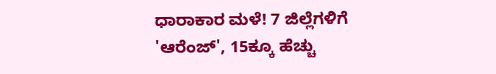ಧಾರಾಕಾರ ಮಳೆ! 7 ಜಿಲ್ಲೆಗಳಿಗೆ 'ಆರೆಂಜ್', 15ಕ್ಕೂ ಹೆಚ್ಚು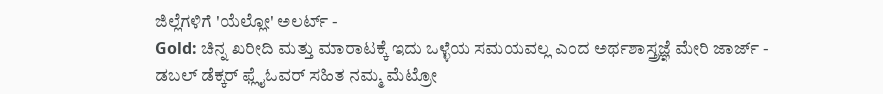ಜಿಲ್ಲೆಗಳಿಗೆ 'ಯೆಲ್ಲೋ' ಅಲರ್ಟ್ -
Gold: ಚಿನ್ನ ಖರೀದಿ ಮತ್ತು ಮಾರಾಟಕ್ಕೆ ಇದು ಒಳ್ಳೆಯ ಸಮಯವಲ್ಲ ಎಂದ ಅರ್ಥಶಾಸ್ತ್ರಜ್ಞೆ ಮೇರಿ ಜಾರ್ಜ್ -
ಡಬಲ್ ಡೆಕ್ಕರ್ ಫ್ಲೈಓವರ್ ಸಹಿತ ನಮ್ಮ ಮೆಟ್ರೋ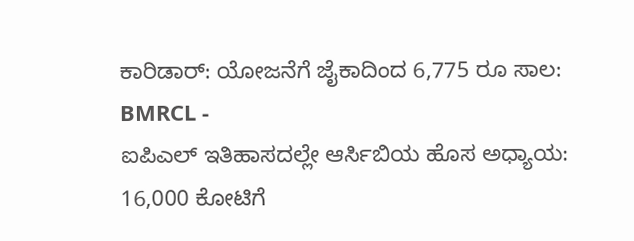ಕಾರಿಡಾರ್: ಯೋಜನೆಗೆ ಜೈಕಾದಿಂದ 6,775 ರೂ ಸಾಲ: BMRCL -
ಐಪಿಎಲ್ ಇತಿಹಾಸದಲ್ಲೇ ಆರ್ಸಿಬಿಯ ಹೊಸ ಅಧ್ಯಾಯ: 16,000 ಕೋಟಿಗೆ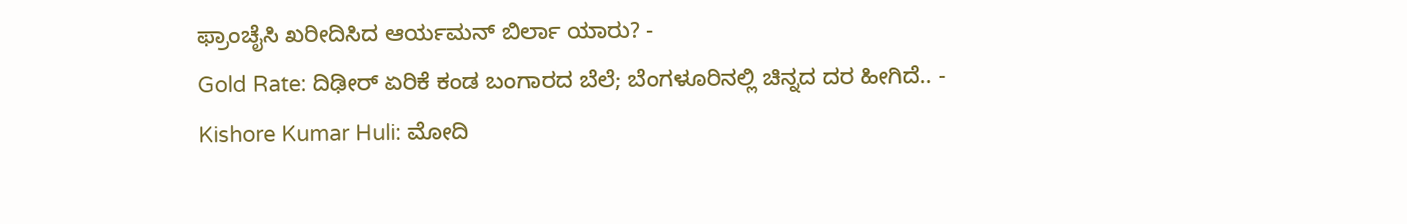ಫ್ರಾಂಚೈಸಿ ಖರೀದಿಸಿದ ಆರ್ಯಮನ್ ಬಿರ್ಲಾ ಯಾರು? -
Gold Rate: ದಿಢೀರ್ ಏರಿಕೆ ಕಂಡ ಬಂಗಾರದ ಬೆಲೆ; ಬೆಂಗಳೂರಿನಲ್ಲಿ ಚಿನ್ನದ ದರ ಹೀಗಿದೆ.. -
Kishore Kumar Huli: ಮೋದಿ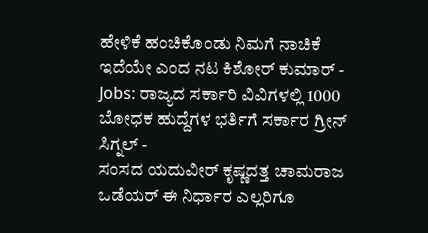ಹೇಳಿಕೆ ಹಂಚಿಕೊಂಡು ನಿಮಗೆ ನಾಚಿಕೆ ಇದೆಯೇ ಎಂದ ನಟ ಕಿಶೋರ್ ಕುಮಾರ್ -
Jobs: ರಾಜ್ಯದ ಸರ್ಕಾರಿ ವಿವಿಗಳಲ್ಲಿ 1000 ಬೋಧಕ ಹುದ್ದೆಗಳ ಭರ್ತಿಗೆ ಸರ್ಕಾರ ಗ್ರೀನ್ ಸಿಗ್ನಲ್ -
ಸಂಸದ ಯದುವೀರ್ ಕೃಷ್ಣದತ್ತ ಚಾಮರಾಜ ಒಡೆಯರ್ ಈ ನಿರ್ಧಾರ ಎಲ್ಲರಿಗೂ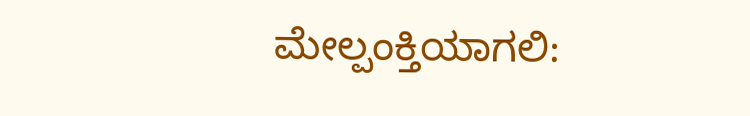ಮೇಲ್ಪಂಕ್ತಿಯಾಗಲಿ: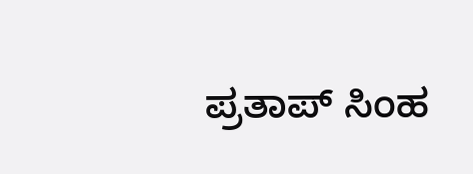ಪ್ರತಾಪ್ ಸಿಂಹ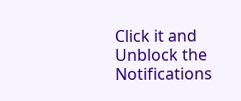Click it and Unblock the Notifications